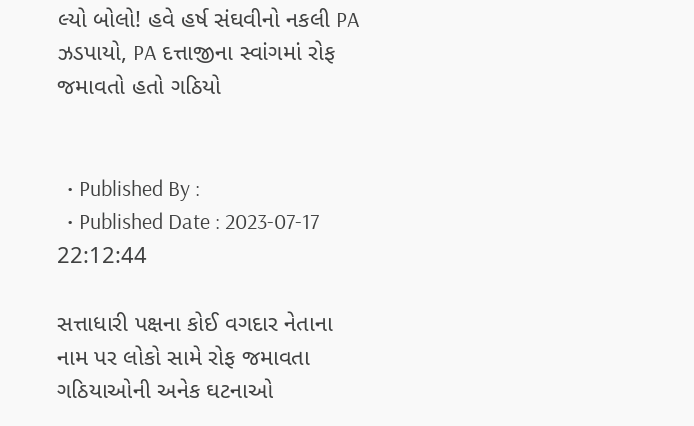લ્યો બોલો! હવે હર્ષ સંઘવીનો નકલી PA ઝડપાયો, PA દત્તાજીના સ્વાંગમાં રોફ જમાવતો હતો ગઠિયો


  • Published By :
  • Published Date : 2023-07-17 22:12:44

સત્તાધારી પક્ષના કોઈ વગદાર નેતાના નામ પર લોકો સામે રોફ જમાવતા ગઠિયાઓની અનેક ઘટનાઓ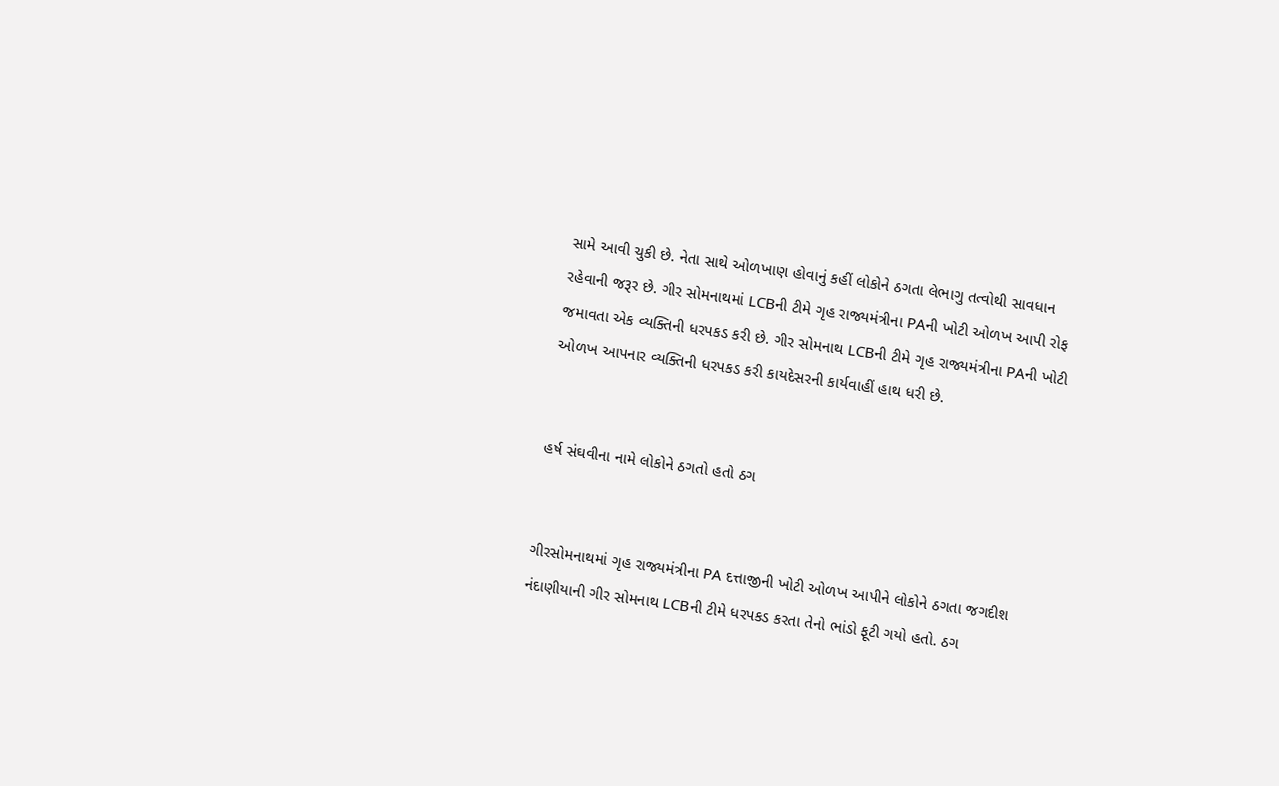સામે આવી ચુકી છે. નેતા સાથે ઓળખાણ હોવાનું કહીં લોકોને ઠગતા લેભાગુ તત્વોથી સાવધાન રહેવાની જરૂર છે. ગીર સોમનાથમાં LCBની ટીમે ગૃહ રાજ્યમંત્રીના PAની ખોટી ઓળખ આપી રોફ જમાવતા એક વ્યક્તિની ધરપકડ કરી છે. ગીર સોમનાથ LCBની ટીમે ગૃહ રાજ્યમંત્રીના PAની ખોટી ઓળખ આપનાર વ્યક્તિની ધરપકડ કરી કાયદેસરની કાર્યવાહીં હાથ ધરી છે.


હર્ષ સંઘવીના નામે લોકોને ઠગતો હતો ઠગ


ગીરસોમનાથમાં ગૃહ રાજ્યમંત્રીના PA દત્તાજીની ખોટી ઓળખ આપીને લોકોને ઠગતા જગદીશ નંદાણીયાની ગીર સોમનાથ LCBની ટીમે ધરપકડ કરતા તેનો ભાંડો ફૂટી ગયો હતો. ઠગ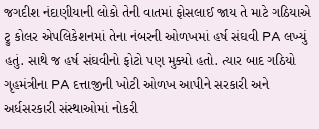જગદીશ નંદાણીયાની લોકો તેની વાતમાં ફોસલાઈ જાય તે માટે ગઠિયાએ ટ્રુ કોલર એપલિકેશનમાં તેના નંબરની ઓળખમાં હર્ષ સંઘવી PA લખ્યું હતું. સાથે જ હર્ષ સંઘવીનો ફોટો પણ મુક્યો હતો. ત્યાર બાદ ગઠિયો ગૃહમંત્રીના PA દત્તાજીની ખોટી ઓળખ આપીને સરકારી અને અર્ધસરકારી સંસ્થાઓમાં નોકરી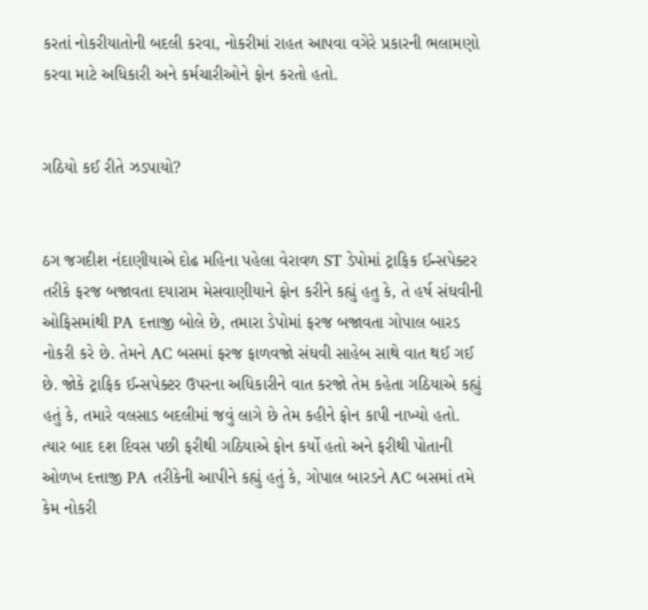કરતાં નોકરીયાતોની બદલી કરવા, નોકરીમાં રાહત આપવા વગેરે પ્રકારની ભલામણો કરવા માટે અધિકારી અને કર્મચારીઓને ફોન કરતો હતો.


ગઠિયો કઈ રીતે ઝડપાયો?


ઠગ જગદીશ નંદાણીયાએ દોઢ મહિના પહેલા વેરાવળ ST ડેપોમાં ટ્રાફિક ઈન્સપેક્ટર તરીકે ફરજ બજાવતા દયારામ મેસવાણીયાને ફોન કરીને કહ્યું હતુ કે, તે હર્ષ સંઘવીની ઓફિસમાંથી PA દત્તાજી બોલે છે, તમારા ડેપોમાં ફરજ બજાવતા ગોપાલ બારડ નોકરી કરે છે. તેમને AC બસમાં ફરજ ફાળવજો સંઘવી સાહેબ સાથે વાત થઈ ગઈ છે. જોકે ટ્રાફિક ઈન્સપેક્ટર ઉપરના અધિકારીને વાત કરજો તેમ કહેતા ગઠિયાએ કહ્યું હતું કે, તમારે વલસાડ બદલીમાં જવું લાગે છે તેમ કહીને ફોન કાપી નાખ્યો હતો. ત્યાર બાદ દશ દિવસ પછી ફરીથી ગઠિયાએ ફોન કર્યો હતો અને ફરીથી પોતાની ઓળખ દત્તાજી PA તરીકેની આપીને કહ્યું હતું કે, ગોપાલ બારડને AC બસમાં તમે કેમ નોકરી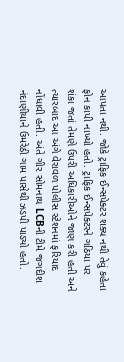આપતા નથી. જોકે ટ્રાફિક ઈન્સપેક્ટર શક્ય નથી તેવું કહેતા ફોન કાપી નાખ્યો હતો. ટ્રાફિક ઈન્સપેક્ટરને ગઠિયા પર શંકા જતાં તેમણે ઉપરી અધિકારીઓને જાણ કરી હતી અને ત્યારબાદ આ અંગે વેરાવળ પોલીસ સ્ટેશનમાં ફરિયાદ નોંધાવી હતી. અંતે ગીર સોમનાથ LCBની ટીમે જગદીશ નંદાણીયાને ઉમરેઠી ગામ પાસેથી ઝડપી પાડ્યો હતો.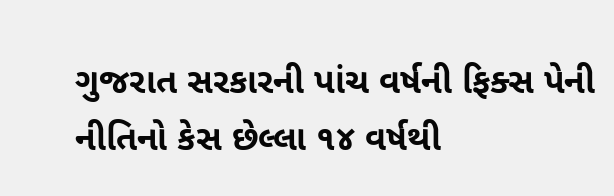ગુજરાત સરકારની પાંચ વર્ષની ફિક્સ પેની નીતિનો કેસ છેલ્લા ૧૪ વર્ષથી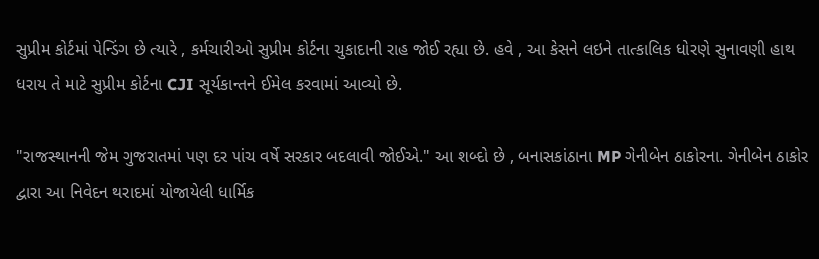સુપ્રીમ કોર્ટમાં પેન્ડિંગ છે ત્યારે , કર્મચારીઓ સુપ્રીમ કોર્ટના ચુકાદાની રાહ જોઈ રહ્યા છે. હવે , આ કેસને લઇને તાત્કાલિક ધોરણે સુનાવણી હાથ ધરાય તે માટે સુપ્રીમ કોર્ટના CJI સૂર્યકાન્તને ઈમેલ કરવામાં આવ્યો છે.

"રાજસ્થાનની જેમ ગુજરાતમાં પણ દર પાંચ વર્ષે સરકાર બદલાવી જોઈએ." આ શબ્દો છે , બનાસકાંઠાના MP ગેનીબેન ઠાકોરના. ગેનીબેન ઠાકોર દ્વારા આ નિવેદન થરાદમાં યોજાયેલી ધાર્મિક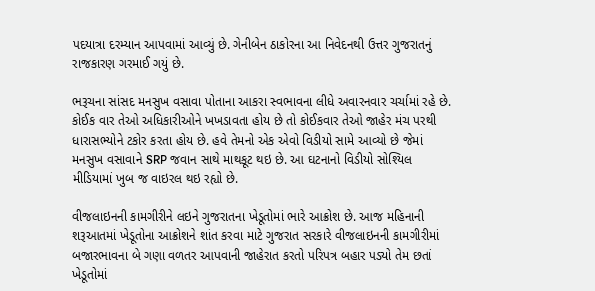પદયાત્રા દરમ્યાન આપવામાં આવ્યું છે. ગેનીબેન ઠાકોરના આ નિવેદનથી ઉત્તર ગુજરાતનું રાજકારણ ગરમાઈ ગયું છે.

ભરૂચના સાંસદ મનસુખ વસાવા પોતાના આકરા સ્વભાવના લીધે અવારનવાર ચર્ચામાં રહે છે. કોઈક વાર તેઓ અધિકારીઓને ખખડાવતા હોય છે તો કોઈકવાર તેઓ જાહેર મંચ પરથી ધારાસભ્યોને ટકોર કરતા હોય છે. હવે તેમનો એક એવો વિડીયો સામે આવ્યો છે જેમાં મનસુખ વસાવાને SRP જવાન સાથે માથકૂટ થઇ છે. આ ઘટનાનો વિડીયો સોશ્યિલ મીડિયામાં ખુબ જ વાઇરલ થઇ રહ્યો છે.

વીજલાઇનની કામગીરીને લઇને ગુજરાતના ખેડૂતોમાં ભારે આક્રોશ છે. આજ મહિનાની શરૂઆતમાં ખેડૂતોના આક્રોશને શાંત કરવા માટે ગુજરાત સરકારે વીજલાઇનની કામગીરીમાં બજારભાવના બે ગણા વળતર આપવાની જાહેરાત કરતો પરિપત્ર બહાર પડ્યો તેમ છતાં ખેડૂતોમાં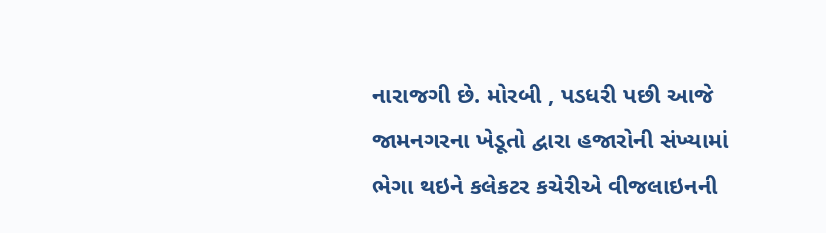નારાજગી છે. મોરબી , પડધરી પછી આજે જામનગરના ખેડૂતો દ્વારા હજારોની સંખ્યામાં ભેગા થઇને કલેકટર કચેરીએ વીજલાઇનની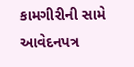કામગીરીની સામે આવેદનપત્ર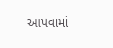આપવામાં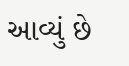આવ્યું છે